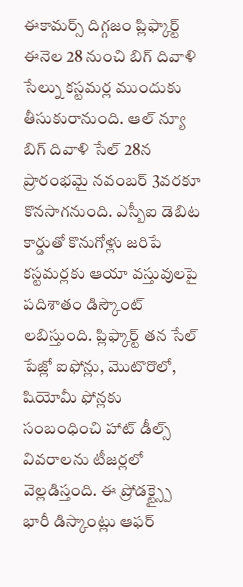ఈకామర్స్ దిగ్గజం ప్లిఫ్కార్ట్ ఈనెల 28 నుంచి బిగ్ దివాళి సేల్ను కస్టమర్ల ముందుకు తీసుకురానుంది. ఆల్ న్యూ బిగ్ దివాళి సేల్ 28న ప్రారంభమై నవంబర్ 3వరకూ కొనసాగనుంది. ఎస్బీఐ డెబిట కార్డుతో కొనుగోళ్లు జరిపే కస్టమర్లకు ఆయా వస్తువులపై పదిశాతం డిస్కౌంట్ లబిస్తుంది. ప్లిఫ్కార్ట్ తన సేల్ పేజ్లో ఐఫోన్లు, మొటొరొలో, షియోమీ ఫోన్లకు సంబంధించి హాట్ డీల్స్ వివరాలను టీజర్లలో వెల్లడిస్తంది. ఈ ప్రోడక్ట్స్పై భారీ డిస్కాంట్లు ఆఫర్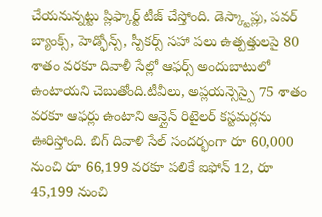చేయనున్నట్టు ప్లిఫ్కార్ట్ టీజ్ చేస్తోంది. డెస్క్టాప్లు, పవర్ బ్యాంక్స్, హెడ్ఫోన్స్, స్పీకర్స్ సహా పలు ఉత్పత్తులపై 80 శాతం వరకూ దివాళీ సేల్లో ఆఫర్స్ అందుబాటులో ఉంటాయని చెబుతోంది.టీవీలు, అప్లయన్సెస్పై 75 శాతం వరకూ ఆఫర్లు ఉంటాని ఆన్లైన్ రిటైలర్ కస్టమర్లను ఊరిస్తోంది. బిగ్ దివాళి సేల్ సందర్భంగా రూ 60,000 నుంచి రూ 66,199 వరకూ పలికే ఐఫోన్ 12, రూ 45,199 నుంచి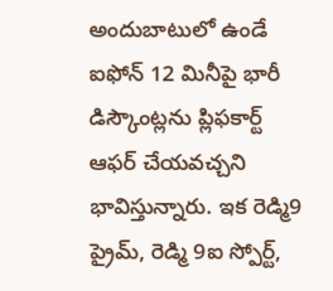అందుబాటులో ఉండే ఐఫోన్ 12 మినీపై భారీ డిస్కౌంట్లను ప్లిఫకార్ట్ ఆఫర్ చేయవచ్చని భావిస్తున్నారు. ఇక రెడ్మి9 ప్రైమ్, రెడ్మి 9ఐ స్పోర్ట్,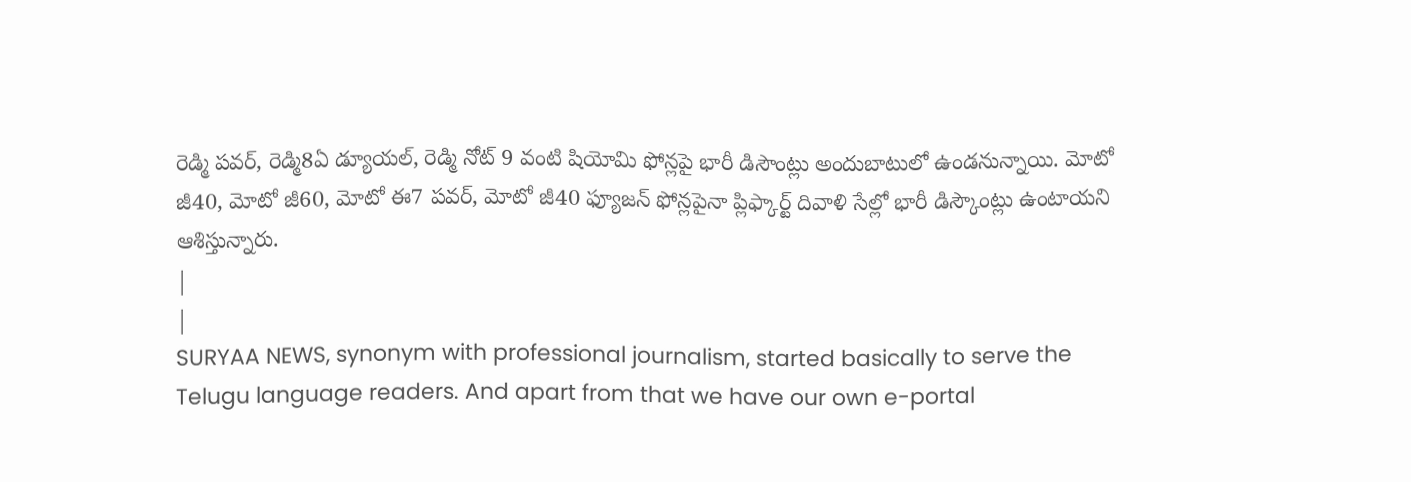రెడ్మి పవర్, రెడ్మి8ఏ డ్యూయల్, రెడ్మి నోట్ 9 వంటి షియోమి ఫోన్లపై భారీ డిసౌంట్లు అందుబాటులో ఉండనున్నాయి. మోటో జీ40, మోటో జీ60, మోటో ఈ7 పవర్, మోటో జీ40 ఫ్యూజన్ ఫోన్లపైనా ప్లిఫ్కార్ట్ దివాళి సేల్లో భారీ డిస్కౌంట్లు ఉంటాయని ఆశిస్తున్నారు.
|
|
SURYAA NEWS, synonym with professional journalism, started basically to serve the Telugu language readers. And apart from that we have our own e-portal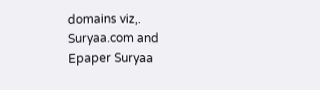domains viz,. Suryaa.com and Epaper Suryaa